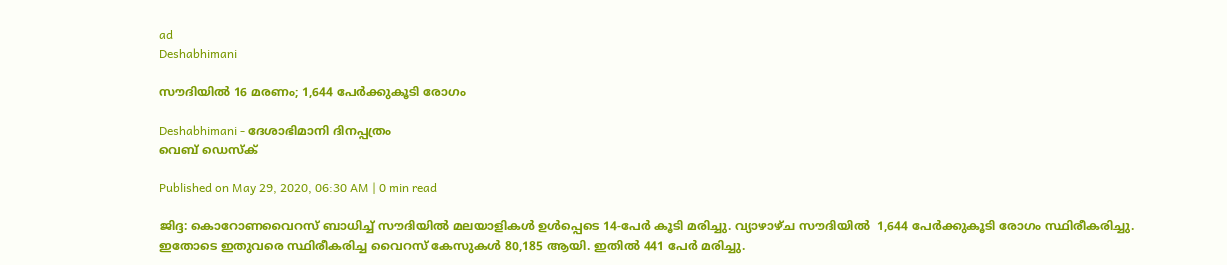ad
Deshabhimani

സൗദിയില്‍ 16 മരണം; 1,644 പേര്‍ക്കുകൂടി രോഗം

Deshabhimani - ദേശാഭിമാനി ദിനപ്പത്രം
വെബ് ഡെസ്ക്

Published on May 29, 2020, 06:30 AM | 0 min read

ജിദ്ദ: കൊറോണവൈറസ് ബാധിച്ച് സൗദിയില്‍ മലയാളികള്‍ ഉള്‍പ്പെടെ 14-പേര്‍ കൂടി മരിച്ചു. വ്യാഴാഴ്ച സൗദിയില്‍  1,644 പേര്‍ക്കുകൂടി രോഗം സ്ഥിരീകരിച്ചു. ഇതോടെ ഇതുവരെ സ്ഥിരീകരിച്ച വൈറസ് കേസുകള്‍ 80,185 ആയി. ഇതില്‍ 441 പേര്‍ മരിച്ചു.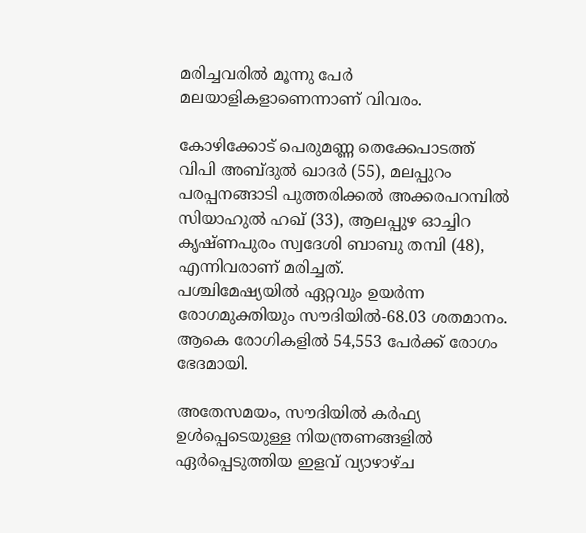മരിച്ചവരില്‍ മൂന്നു പേര്‍ മലയാളികളാണെന്നാണ് വിവരം.

കോഴിക്കോട് പെരുമണ്ണ തെക്കേപാടത്ത് വിപി അബ്ദുല്‍ ഖാദര്‍ (55), മലപ്പുറം പരപ്പനങ്ങാടി പുത്തരിക്കല്‍ അക്കരപറമ്പില്‍ സിയാഹുല്‍ ഹഖ് (33), ആലപ്പുഴ ഓച്ചിറ കൃഷ്ണപുരം സ്വദേശി ബാബു തമ്പി (48), എന്നിവരാണ് മരിച്ചത്.
പശ്ചിമേഷ്യയില്‍ ഏറ്റവും ഉയര്‍ന്ന രോഗമുക്തിയും സൗദിയില്‍-68.03 ശതമാനം. ആകെ രോഗികളില്‍ 54,553 പേര്‍ക്ക് രോഗം ഭേദമായി.

അതേസമയം, സൗദിയില്‍ കര്‍ഫ്യ ഉള്‍പ്പെടെയുള്ള നിയന്ത്രണങ്ങളില്‍ ഏര്‍പ്പെടുത്തിയ ഇളവ് വ്യാഴാഴ്ച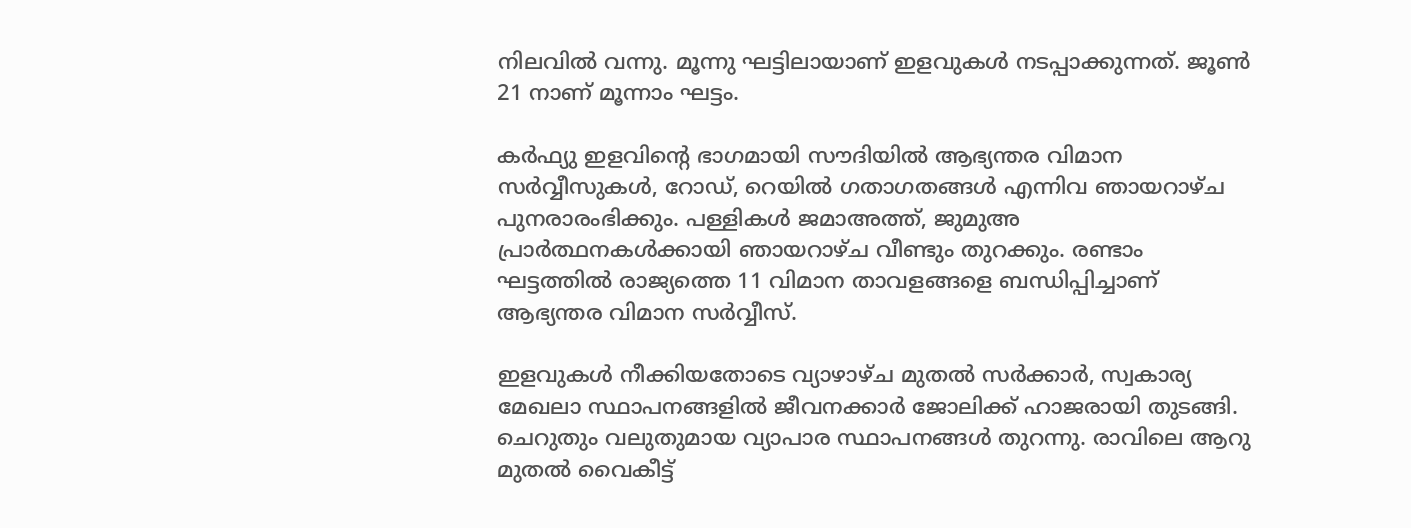നിലവില്‍ വന്നു. മൂന്നു ഘട്ടിലായാണ് ഇളവുകള്‍ നടപ്പാക്കുന്നത്. ജൂണ്‍ 21 നാണ് മൂന്നാം ഘട്ടം.

കര്‍ഫ്യു ഇളവിന്റെ ഭാഗമായി സൗദിയില്‍ ആഭ്യന്തര വിമാന സര്‍വ്വീസുകള്‍, റോഡ്, റെയില്‍ ഗതാഗതങ്ങള്‍ എന്നിവ ഞായറാഴ്ച പുനരാരംഭിക്കും. പള്ളികള്‍ ജമാഅത്ത്, ജുമുഅ പ്രാര്‍ത്ഥനകള്‍ക്കായി ഞായറാഴ്ച വീണ്ടും തുറക്കും. രണ്ടാം ഘട്ടത്തില്‍ രാജ്യത്തെ 11 വിമാന താവളങ്ങളെ ബന്ധിപ്പിച്ചാണ് ആഭ്യന്തര വിമാന സര്‍വ്വീസ്.

ഇളവുകള്‍ നീക്കിയതോടെ വ്യാഴാഴ്ച മുതല്‍ സര്‍ക്കാര്‍, സ്വകാര്യ മേഖലാ സ്ഥാപനങ്ങളില്‍ ജീവനക്കാര്‍ ജോലിക്ക് ഹാജരായി തുടങ്ങി. ചെറുതും വലുതുമായ വ്യാപാര സ്ഥാപനങ്ങള്‍ തുറന്നു. രാവിലെ ആറു മുതല്‍ വൈകീട്ട്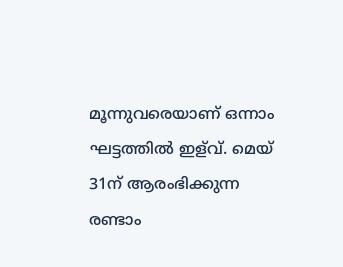മൂന്നുവരെയാണ് ഒന്നാം ഘട്ടത്തില്‍ ഇള്‌വ്. മെയ് 31ന് ആരംഭിക്കുന്ന രണ്ടാം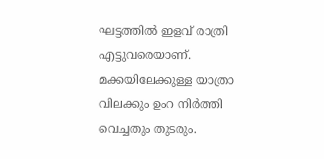ഘട്ടത്തില്‍ ഇളവ് രാത്രി എട്ടുവരെയാണ്. മക്കയിലേക്കുള്ള യാത്രാ വിലക്കും ഉംറ നിര്‍ത്തി വെച്ചതും തുടരും.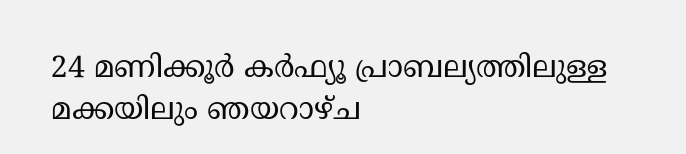24 മണിക്കൂര്‍ കര്‍ഫ്യൂ പ്രാബല്യത്തിലുള്ള മക്കയിലും ഞയറാഴ്ച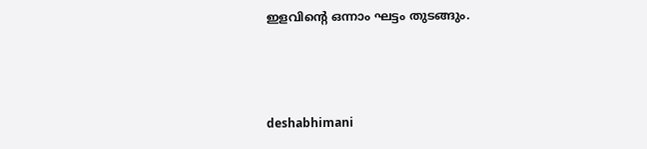ഇളവിന്റെ ഒന്നാം ഘട്ടം തുടങ്ങും.



deshabhimani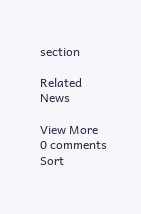section

Related News

View More
0 comments
Sort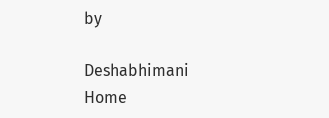by

Deshabhimani
Home